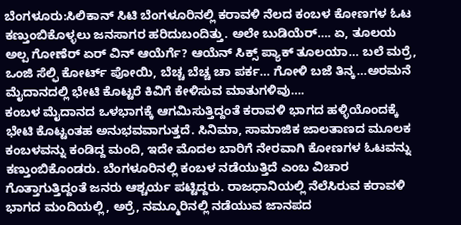ಬೆಂಗಳೂರು:ಸಿಲಿಕಾನ್ ಸಿಟಿ ಬೆಂಗಳೂರಿನಲ್ಲಿ ಕರಾವಳಿ ನೆಲದ ಕಂಬಳ ಕೋಣಗಳ ಓಟ ಕಣ್ತುಂಬಿಕೊಳ್ಳಲು ಜನಸಾಗರ ಹರಿದುಬಂದಿತ್ತು. ಅಲೇ ಬುಡಿಯೆರ್…. ಏ, ತೂಲಯ ಅಲ್ಪ ಗೋಣೆರ್ ಏರ್ ವಿನ್ ಆಯೆರ್ಗೆ? ಆಯೆನ್ ಸಿಕ್ಸ್ ಪ್ಯಾಕ್ ತೂಲಯಾ… ಬಲೆ ಮರ್ರೆ, ಒಂಜಿ ಸೆಲ್ಫಿ ಕೋರ್ಟ್ ಪೋಯಿ, ಬೆಚ್ಚ ಬೆಚ್ಚ ಚಾ ಪರ್ಕ… ಗೋಳಿ ಬಜೆ ತಿನ್ಕ…ಅರಮನೆ ಮೈದಾನದಲ್ಲಿ ಭೇಟಿ ಕೊಟ್ಟರೆ ಕಿವಿಗೆ ಕೇಳಿಸುವ ಮಾತುಗಳಿವು….
ಕಂಬಳ ಮೈದಾನದ ಒಳಭಾಗಕ್ಕೆ ಆಗಮಿಸುತ್ತಿದ್ದಂತೆ ಕರಾವಳಿ ಭಾಗದ ಹಳ್ಳಿಯೊಂದಕ್ಕೆ ಭೇಟಿ ಕೊಟ್ಟಂತಹ ಅನುಭವವಾಗುತ್ತದೆ. ಸಿನಿಮಾ, ಸಾಮಾಜಿಕ ಜಾಲತಾಣದ ಮೂಲಕ ಕಂಬಳವನ್ನು ಕಂಡಿದ್ದ ಮಂದಿ, ಇದೇ ಮೊದಲ ಬಾರಿಗೆ ನೇರವಾಗಿ ಕೋಣಗಳ ಓಟವನ್ನು ಕಣ್ತುಂಬಿಕೊಂಡರು. ಬೆಂಗಳೂರಿನಲ್ಲಿ ಕಂಬಳ ನಡೆಯುತ್ತಿದೆ ಎಂಬ ವಿಚಾರ ಗೊತ್ತಾಗುತ್ತಿದ್ದಂತೆ ಜನರು ಆಶ್ಚರ್ಯ ಪಟ್ಟಿದ್ದರು. ರಾಜಧಾನಿಯಲ್ಲಿ ನೆಲೆಸಿರುವ ಕರಾವಳಿ ಭಾಗದ ಮಂದಿಯಲ್ಲಿ, ಅರ್ರೆ, ನಮ್ಮೂರಿನಲ್ಲಿ ನಡೆಯುವ ಜಾನಪದ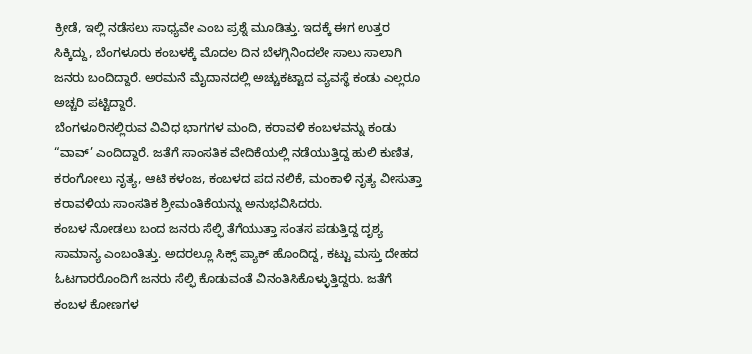ಕ್ರೀಡೆ, ಇಲ್ಲಿ ನಡೆಸಲು ಸಾಧ್ಯವೇ ಎಂಬ ಪ್ರಶ್ನೆ ಮೂಡಿತ್ತು. ಇದಕ್ಕೆ ಈಗ ಉತ್ತರ ಸಿಕ್ಕಿದ್ದು, ಬೆಂಗಳೂರು ಕಂಬಳಕ್ಕೆ ಮೊದಲ ದಿನ ಬೆಳಗ್ಗಿನಿಂದಲೇ ಸಾಲು ಸಾಲಾಗಿ ಜನರು ಬಂದಿದ್ದಾರೆ. ಅರಮನೆ ಮೈದಾನದಲ್ಲಿ ಅಚ್ಚುಕಟ್ಟಾದ ವ್ಯವಸ್ಥೆ ಕಂಡು ಎಲ್ಲರೂ ಅಚ್ಚರಿ ಪಟ್ಟಿದ್ದಾರೆ.
ಬೆಂಗಳೂರಿನಲ್ಲಿರುವ ವಿವಿಧ ಭಾಗಗಳ ಮಂದಿ, ಕರಾವಳಿ ಕಂಬಳವನ್ನು ಕಂಡು “ವಾವ್’ ಎಂದಿದ್ದಾರೆ. ಜತೆಗೆ ಸಾಂಸತಿಕ ವೇದಿಕೆಯಲ್ಲಿ ನಡೆಯುತ್ತಿದ್ದ ಹುಲಿ ಕುಣಿತ, ಕರಂಗೋಲು ನೃತ್ಯ, ಆಟಿ ಕಳಂಜ, ಕಂಬಳದ ಪದ ನಲಿಕೆ, ಮಂಕಾಳಿ ನೃತ್ಯ ವೀಸುತ್ತಾ ಕರಾವಳಿಯ ಸಾಂಸತಿಕ ಶ್ರೀಮಂತಿಕೆಯನ್ನು ಅನುಭವಿಸಿದರು.
ಕಂಬಳ ನೋಡಲು ಬಂದ ಜನರು ಸೆಲ್ಫಿ ತೆಗೆಯುತ್ತಾ ಸಂತಸ ಪಡುತ್ತಿದ್ದ ದೃಶ್ಯ ಸಾಮಾನ್ಯ ಎಂಬಂತಿತ್ತು. ಅದರಲ್ಲೂ ಸಿಕ್ಸ್ ಪ್ಯಾಕ್ ಹೊಂದಿದ್ದ, ಕಟ್ಟು ಮಸ್ತು ದೇಹದ ಓಟಗಾರರೊಂದಿಗೆ ಜನರು ಸೆಲ್ಫಿ ಕೊಡುವಂತೆ ವಿನಂತಿಸಿಕೊಳ್ಳುತ್ತಿದ್ದರು. ಜತೆಗೆ ಕಂಬಳ ಕೋಣಗಳ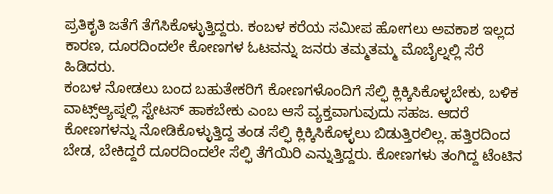ಪ್ರತಿಕೃತಿ ಜತೆಗೆ ತೆಗೆಸಿಕೊಳ್ಳುತ್ತಿದ್ದರು. ಕಂಬಳ ಕರೆಯ ಸಮೀಪ ಹೋಗಲು ಅವಕಾಶ ಇಲ್ಲದ ಕಾರಣ, ದೂರದಿಂದಲೇ ಕೋಣಗಳ ಓಟವನ್ನು ಜನರು ತಮ್ಮತಮ್ಮ ಮೊಬೈಲ್ನಲ್ಲಿ ಸೆರೆ ಹಿಡಿದರು.
ಕಂಬಳ ನೋಡಲು ಬಂದ ಬಹುತೇಕರಿಗೆ ಕೋಣಗಳೊಂದಿಗೆ ಸೆಲ್ಫಿ ಕ್ಲಿಕ್ಕಿಸಿಕೊಳ್ಳಬೇಕು, ಬಳಿಕ ವಾಟ್ಸ್ಆ್ಯಪ್ನಲ್ಲಿ ಸ್ಟೇಟಸ್ ಹಾಕಬೇಕು ಎಂಬ ಆಸೆ ವ್ಯಕ್ತವಾಗುವುದು ಸಹಜ. ಆದರೆ ಕೋಣಗಳನ್ನು ನೋಡಿಕೊಳ್ಳುತ್ತಿದ್ದ ತಂಡ ಸೆಲ್ಫಿ ಕ್ಲಿಕ್ಕಿಸಿಕೊಳ್ಳಲು ಬಿಡುತ್ತಿರಲಿಲ್ಲ. ಹತ್ತಿರದಿಂದ ಬೇಡ, ಬೇಕಿದ್ದರೆ ದೂರದಿಂದಲೇ ಸೆಲ್ಫಿ ತೆಗೆಯಿರಿ ಎನ್ನುತ್ತಿದ್ದರು. ಕೋಣಗಳು ತಂಗಿದ್ದ ಟೆಂಟಿನ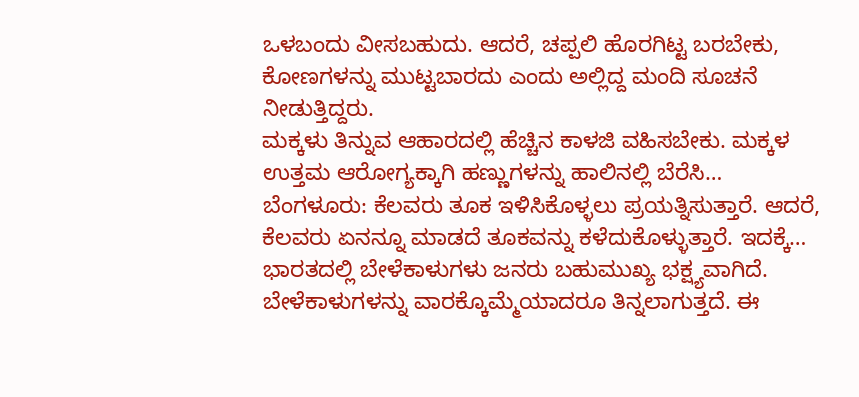ಒಳಬಂದು ವೀಸಬಹುದು. ಆದರೆ, ಚಪ್ಪಲಿ ಹೊರಗಿಟ್ಟ ಬರಬೇಕು, ಕೋಣಗಳನ್ನು ಮುಟ್ಟಬಾರದು ಎಂದು ಅಲ್ಲಿದ್ದ ಮಂದಿ ಸೂಚನೆ ನೀಡುತ್ತಿದ್ದರು.
ಮಕ್ಕಳು ತಿನ್ನುವ ಆಹಾರದಲ್ಲಿ ಹೆಚ್ಚಿನ ಕಾಳಜಿ ವಹಿಸಬೇಕು. ಮಕ್ಕಳ ಉತ್ತಮ ಆರೋಗ್ಯಕ್ಕಾಗಿ ಹಣ್ಣುಗಳನ್ನು ಹಾಲಿನಲ್ಲಿ ಬೆರೆಸಿ…
ಬೆಂಗಳೂರು: ಕೆಲವರು ತೂಕ ಇಳಿಸಿಕೊಳ್ಳಲು ಪ್ರಯತ್ನಿಸುತ್ತಾರೆ. ಆದರೆ, ಕೆಲವರು ಏನನ್ನೂ ಮಾಡದೆ ತೂಕವನ್ನು ಕಳೆದುಕೊಳ್ಳುತ್ತಾರೆ. ಇದಕ್ಕೆ…
ಭಾರತದಲ್ಲಿ ಬೇಳೆಕಾಳುಗಳು ಜನರು ಬಹುಮುಖ್ಯ ಭಕ್ಷ್ಯವಾಗಿದೆ. ಬೇಳೆಕಾಳುಗಳನ್ನು ವಾರಕ್ಕೊಮ್ಮೆಯಾದರೂ ತಿನ್ನಲಾಗುತ್ತದೆ. ಈ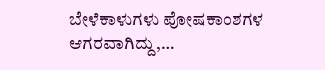ಬೇಳೆಕಾಳುಗಳು ಪೋಷಕಾಂಶಗಳ ಆಗರವಾಗಿದ್ದು,…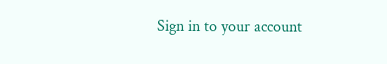Sign in to your account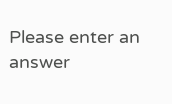Please enter an answer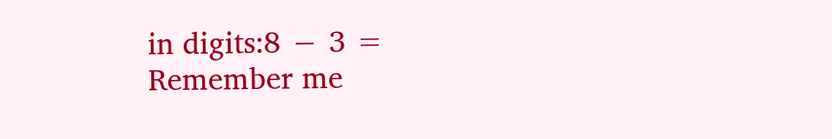in digits:8 − 3 =
Remember me